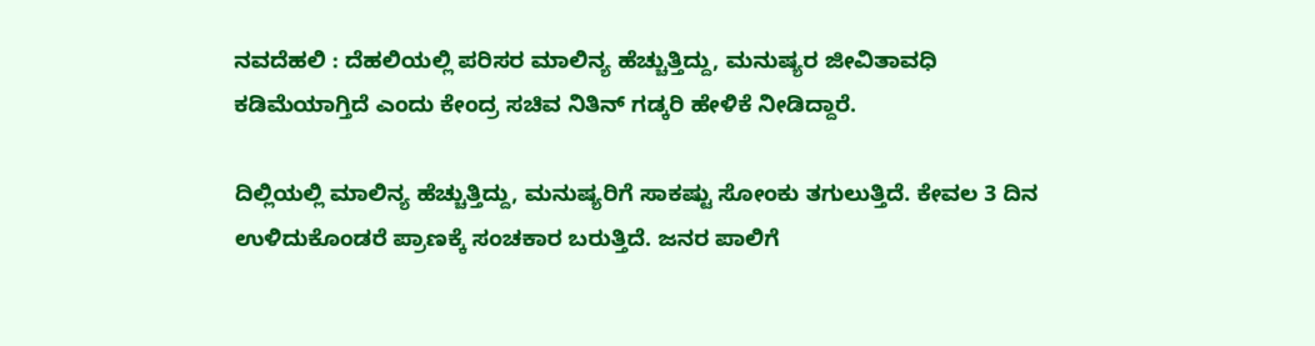ನವದೆಹಲಿ : ದೆಹಲಿಯಲ್ಲಿ ಪರಿಸರ ಮಾಲಿನ್ಯ ಹೆಚ್ಚುತ್ತಿದ್ದು, ಮನುಷ್ಯರ ಜೀವಿತಾವಧಿ ಕಡಿಮೆಯಾಗ್ತಿದೆ ಎಂದು ಕೇಂದ್ರ ಸಚಿವ ನಿತಿನ್ ಗಡ್ಕರಿ ಹೇಳಿಕೆ ನೀಡಿದ್ದಾರೆ.

ದಿಲ್ಲಿಯಲ್ಲಿ ಮಾಲಿನ್ಯ ಹೆಚ್ಚುತ್ತಿದ್ದು, ಮನುಷ್ಯರಿಗೆ ಸಾಕಷ್ಟು ಸೋಂಕು ತಗುಲುತ್ತಿದೆ. ಕೇವಲ 3 ದಿನ ಉಳಿದುಕೊಂಡರೆ ಪ್ರಾಣಕ್ಕೆ ಸಂಚಕಾರ ಬರುತ್ತಿದೆ. ಜನರ ಪಾಲಿಗೆ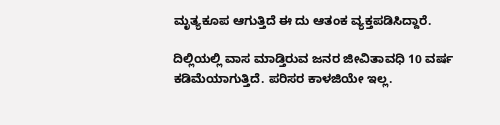ಮೃತ್ಯಕೂಪ ಆಗುತ್ತಿದೆ ಈ ದು ಆತಂಕ ವ್ಯಕ್ತಪಡಿಸಿದ್ದಾರೆ.

ದಿಲ್ಲಿಯಲ್ಲಿ ವಾಸ ಮಾಡ್ತಿರುವ ಜನರ ಜೀವಿತಾವಧಿ 10 ವರ್ಷ ಕಡಿಮೆಯಾಗುತ್ತಿದೆ. ಪರಿಸರ ಕಾಳಜಿಯೇ ಇಲ್ಲ.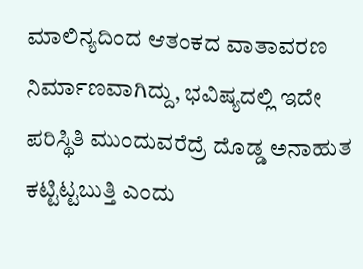ಮಾಲಿನ್ಯದಿಂದ ಆತಂಕದ ವಾತಾವರಣ ನಿರ್ಮಾಣವಾಗಿದ್ದು, ಭವಿಷ್ಯದಲ್ಲಿ ಇದೇ ಪರಿಸ್ಥಿತಿ ಮುಂದುವರೆದ್ರೆ ದೊಡ್ಡ ಅನಾಹುತ ಕಟ್ಟಿಟ್ಟಬುತ್ತಿ ಎಂದು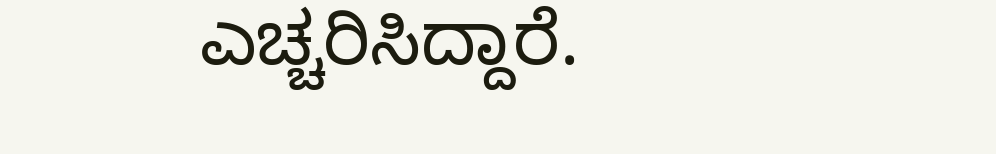ಎಚ್ಚರಿಸಿದ್ದಾರೆ.